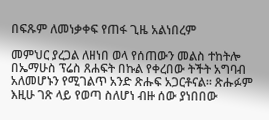በፍጹም ለመነቃቀፍ የጠፋ ጊዜ አልነበረም

መምህር ያረጋል ለዘነበ ወላ የሰጠውን መልስ ተከትሎ በኤማሁስ ፕሬስ ጸሐፍት በኩል የቀረበው ትችት አግባብ አለመሆኑን የሚገልጥ አንድ ጽሑፍ አጋርቶናል። ጽሑፉም እዚሁ ገጽ ላይ የወጣ ስለሆነ ብዙ ሰው ያነበበው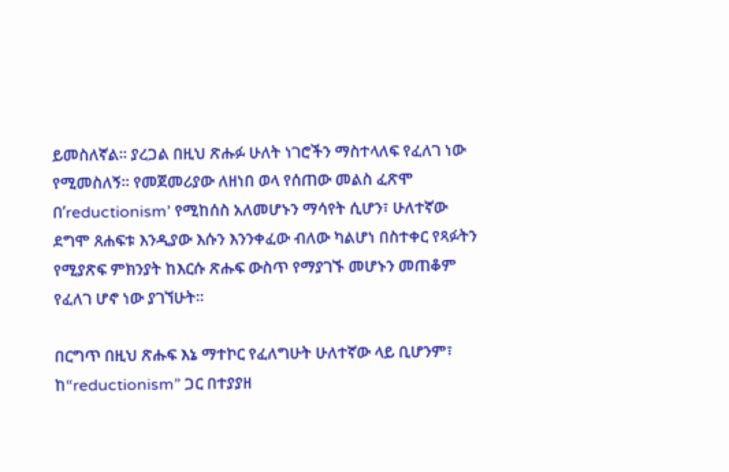ይመስለኛል። ያረጋል በዚህ ጽሑፉ ሁለት ነገሮችን ማስተላለፍ የፈለገ ነው የሚመስለኝ። የመጀመሪያው ለዘነበ ወላ የሰጠው መልስ ፈጽሞ በ’reductionism’ የሚከሰስ አለመሆኑን ማሳየት ሲሆን፣ ሁለተኛው ደግሞ ጸሐፍቱ እንዲያው እሱን እንንቀፈው ብለው ካልሆነ በስተቀር የጻፉትን የሚያጽፍ ምክንያት ከእርሱ ጽሑፍ ውስጥ የማያገኙ መሆኑን መጠቆም የፈለገ ሆኖ ነው ያገኘሁት።

በርግጥ በዚህ ጽሑፍ እኔ ማተኮር የፈለግሁት ሁለተኛው ላይ ቢሆንም፣ ከ“reductionism” ጋር በተያያዘ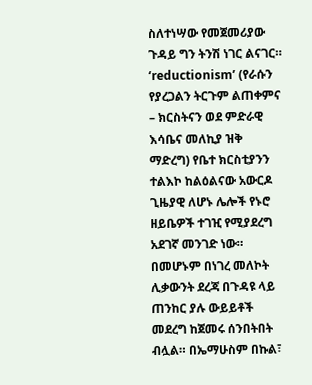ስለተነሣው የመጀመሪያው ጉዳይ ግን ትንሽ ነገር ልናገር። ‘reductionism’ (የራሱን የያረጋልን ትርጉም ልጠቀምና – ክርስትናን ወደ ምድራዊ እሳቤና መለኪያ ዝቅ ማድረግ) የቤተ ክርስቲያንን ተልእኮ ከልዕልናው አውርዶ ጊዜያዊ ለሆኑ ሌሎች የኑሮ ዘይቤዎች ተገዢ የሚያደረግ  አደገኛ መንገድ ነው። በመሆኑም በነገረ መለኮት ሊቃውንት ደረጃ በጉዳዩ ላይ ጠንከር ያሉ ውይይቶች መደረግ ከጀመሩ ሰንበትበት ብሏል። በኤማሁስም በኩል፣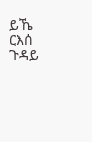ይኼ ርእሰ ጉዳይ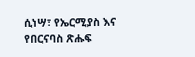ሲነሣ፣ የኤርሚያስ እና የበርናባስ ጽሑፍ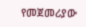የመጀመሪያው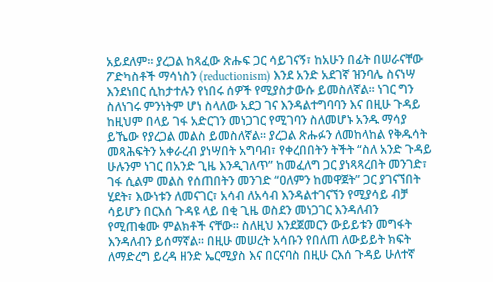አይደለም። ያረጋል ከጻፈው ጽሑፍ ጋር ሳይገናኝ፣ ከአሁን በፊት በሠራናቸው ፖድካስቶች ማሳነስን (reductionism) እንደ አንድ አደገኛ ዝንባሌ ስናነሣ እንደነበር ሲከታተሉን የነበሩ ሰዎች የሚያስታውሱ ይመስለኛል። ነገር ግን ስለነገሩ ምንነትም ሆነ ስላለው አደጋ ገና እንዳልተግባባን እና በዚሁ ጉዳይ ከዚህም በላይ ገፋ አድርገን መነጋገር የሚገባን ስለመሆኑ አንዱ ማሳያ ይኼው የያረጋል መልስ ይመስለኛል። ያረጋል ጽሑፉን ለመከላከል የቅዱሳት መጻሕፍትን አቀራረብ ያነሣበት አግባብ፣ የቀረበበትን ትችት “ስለ አንድ ጉዳይ ሁሉንም ነገር በአንድ ጊዜ እንዲገለጥ” ከመፈለግ ጋር ያነጻጻረበት መንገድ፣ ገፋ ሲልም መልስ የሰጠበትን መንገድ “ዐለምን ከመዋጀት” ጋር ያገናኘበት ሂደት፣ እውነቱን ለመናገር፣ አሳብ ለአሳብ እንዳልተገናኘን የሚያሳይ ብቻ ሳይሆን በርእሰ ጉዳዩ ላይ በቂ ጊዜ ወስደን መነጋገር እንዳለብን የሚጠቁሙ ምልክቶች ናቸው። ስለዚህ እንደጀመርን ውይይቱን መግፋት እንዳለብን ይሰማኛል። በዚሁ መሠረት አሳቡን የበለጠ ለውይይት ክፍት ለማድረግ ይረዳ ዘንድ ኤርሚያስ እና በርናባስ በዚሁ ርእሰ ጉዳይ ሁለተኛ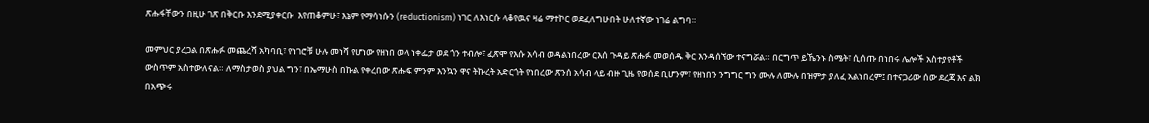ጽሑፋቸውን በዚሁ ገጽ በቅርቡ እንደሚያቀርቡ  እየጠቆምሁ፣ እኔም የማሳነሱን (reductionism) ነገር ለእነርሱ ላቆየዉና ዛሬ ማተኮር ወደፈለግሁበት ሁለተኛው ነገሬ ልግባ።

መምህር ያረጋል በጽሑፉ መጨረሻ አካባቢ፣ የነገሮቹ ሁሉ መነሻ የሆነው የዘነበ ወላ ነቀፌታ ወደ ጎን ተብሎ፣ ፈጽሞ የእሱ አሳብ ወዳልነበረው ርእሰ ጉዳይ ጽሑፉ መወሰዱ ቅር እንዳሰኘው ተናግሯል። በርግጥ ይኼንኑ ስሜት፣ ሲሰጡ በነበሩ ሌሎች አስተያየቶች ውስጥም አስተውለናል። ለማስታወስ ያህል ግን፣ በኤማሁስ በኩል የቀረበው ጽሑፍ ምንም እንኳን ዋና ትኩረት አድርጎት የነበረው ጽንሰ አሳብ ላይ ብዙ ጊዜ የወሰደ ቢሆንም፣ የዘነበን ንግግር ግን ሙሉ ለሙሉ በዝምታ ያለፈ አልነበረም፤ በተናጋሪው ሰው ደረጃ እና ልክ በአጭሩ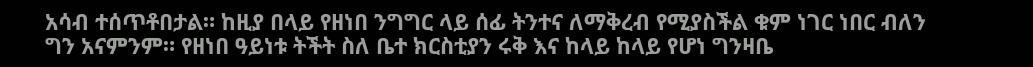አሳብ ተሰጥቶበታል። ከዚያ በላይ የዘነበ ንግግር ላይ ሰፊ ትንተና ለማቅረብ የሚያስችል ቁም ነገር ነበር ብለን ግን አናምንም። የዘነበ ዓይነቱ ትችት ስለ ቤተ ክርስቲያን ሩቅ እና ከላይ ከላይ የሆነ ግንዛቤ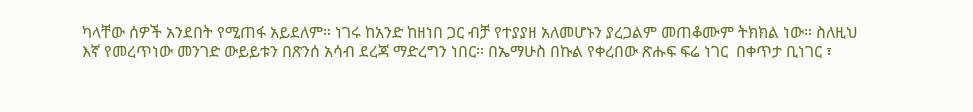ካላቸው ሰዎች አንደበት የሚጠፋ አይደለም። ነገሩ ከአንድ ከዘነበ ጋር ብቻ የተያያዘ አለመሆኑን ያረጋልም መጠቆሙም ትክክል ነው። ስለዚህ እኛ የመረጥነው መንገድ ውይይቱን በጽንሰ አሳብ ደረጃ ማድረግን ነበር። በኤማሁስ በኩል የቀረበው ጽሑፍ ፍሬ ነገር  በቀጥታ ቢነገር ፣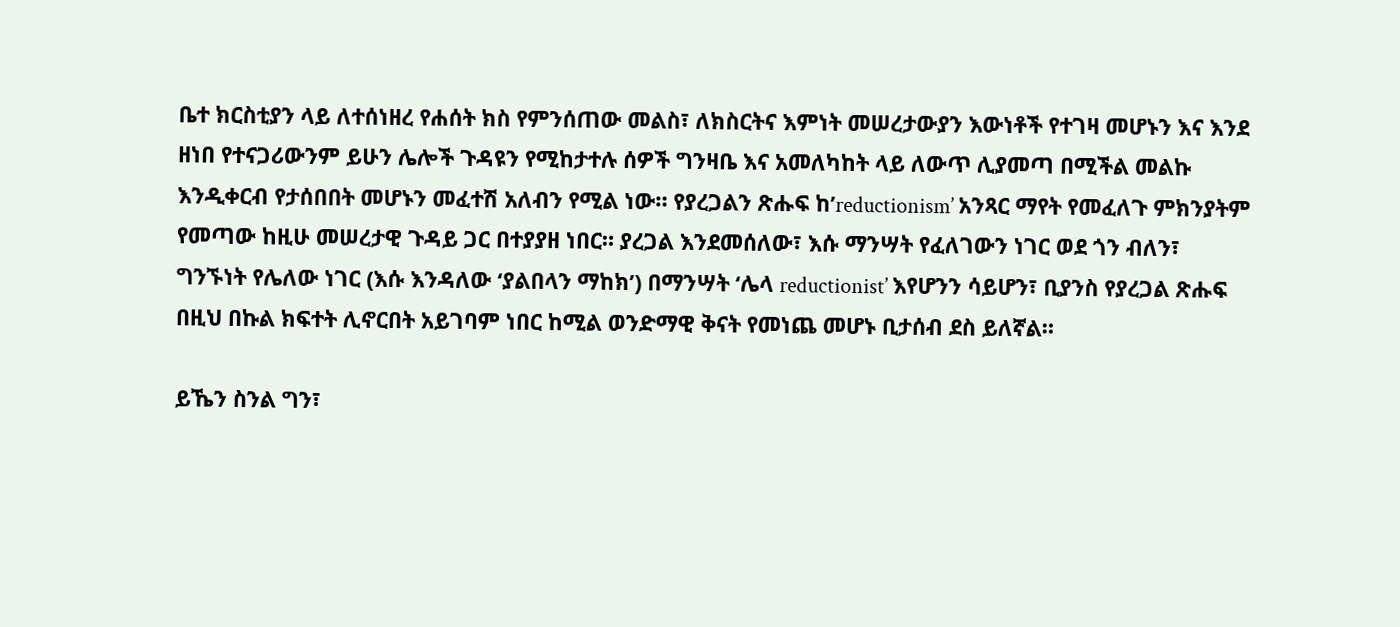ቤተ ክርስቲያን ላይ ለተሰነዘረ የሐሰት ክስ የምንሰጠው መልስ፣ ለክስርትና እምነት መሠረታውያን እውነቶች የተገዛ መሆኑን እና እንደ ዘነበ የተናጋሪውንም ይሁን ሌሎች ጉዳዩን የሚከታተሉ ሰዎች ግንዛቤ እና አመለካከት ላይ ለውጥ ሊያመጣ በሚችል መልኩ እንዲቀርብ የታሰበበት መሆኑን መፈተሽ አለብን የሚል ነው። የያረጋልን ጽሑፍ ከ’reductionism’ አንጻር ማየት የመፈለጉ ምክንያትም የመጣው ከዚሁ መሠረታዊ ጉዳይ ጋር በተያያዘ ነበር። ያረጋል እንደመሰለው፣ እሱ ማንሣት የፈለገውን ነገር ወደ ጎን ብለን፣ ግንኙነት የሌለው ነገር (እሱ እንዳለው ‘ያልበላን ማከክ’) በማንሣት ‘ሌላ reductionist’ እየሆንን ሳይሆን፣ ቢያንስ የያረጋል ጽሑፍ በዚህ በኩል ክፍተት ሊኖርበት አይገባም ነበር ከሚል ወንድማዊ ቅናት የመነጨ መሆኑ ቢታሰብ ደስ ይለኛል።

ይኼን ስንል ግን፣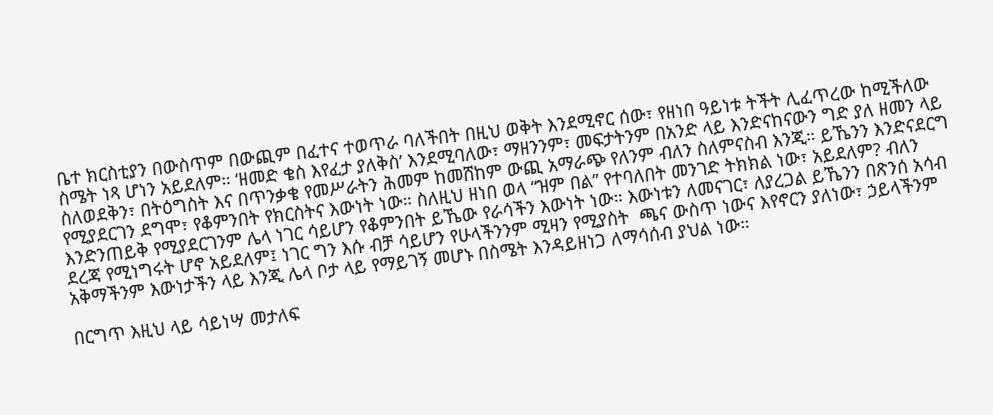ቤተ ክርስቲያን በውስጥም በውጪም በፈተና ተወጥራ ባለችበት በዚህ ወቅት እንደሚኖር ሰው፣ የዘነበ ዓይነቱ ትችት ሊፈጥረው ከሚችለው ስሜት ነጻ ሆነን አይደለም። ‘ዘመድ ቄስ እየፈታ ያለቅስ’ እንደሚባለው፣ ማዘንንም፣ መፍታትንም በአንድ ላይ እንድናከናውን ግድ ያለ ዘመን ላይ ስለወደቅን፣ በትዕግስት እና በጥንቃቄ የመሥራትን ሕመም ከመሸከም ውጪ አማራጭ የለንም ብለን ስለምናስብ እንጂ። ይኼንን እንድናደርግ የሚያደርገን ደግሞ፣ የቆምንበት የክርስትና እውነት ነው። ስለዚህ ዘነበ ወላ “ዝም በል” የተባለበት መንገድ ትክክል ነው፣ አይደለም? ብለን እንድንጠይቅ የሚያደርገንም ሌላ ነገር ሳይሆን የቆምንበት ይኼው የራሳችን እውነት ነው። እውነቱን ለመናገር፣ ለያረጋል ይኼንን በጽንሰ አሳብ ደረጃ የሚነግሩት ሆኖ አይደለም፤ ነገር ግን እሱ ብቻ ሳይሆን የሁላችንንም ሚዛን የሚያስት  ጫና ውስጥ ነውና እየኖርን ያለነው፣ ኃይላችንም አቅማችንም እውነታችን ላይ እንጂ ሌላ ቦታ ላይ የማይገኝ መሆኑ በስሜት እንዳይዘነጋ ለማሳሰብ ያህል ነው።

በርግጥ እዚህ ላይ ሳይነሣ መታለፍ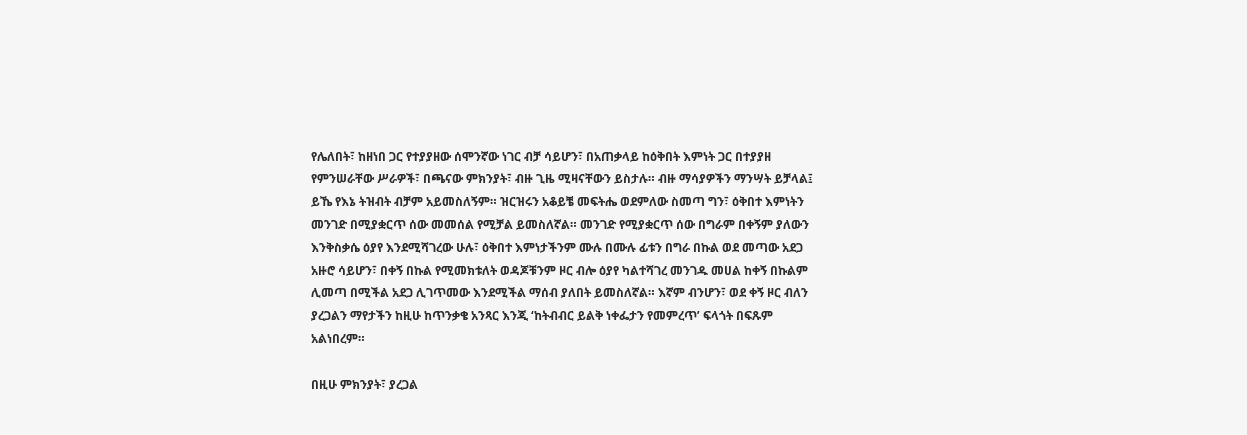የሌለበት፣ ከዘነበ ጋር የተያያዘው ሰሞንኛው ነገር ብቻ ሳይሆን፣ በአጠቃላይ ከዕቅበት እምነት ጋር በተያያዘ የምንሠራቸው ሥራዎች፣ በጫናው ምክንያት፣ ብዙ ጊዜ ሚዛናቸውን ይስታሉ። ብዙ ማሳያዎችን ማንሣት ይቻላል፤ ይኼ የእኔ ትዝብት ብቻም አይመስለኝም። ዝርዝሩን አቆይቼ መፍትሔ ወደምለው ስመጣ ግን፣ ዕቅበተ እምነትን መንገድ በሚያቋርጥ ሰው መመሰል የሚቻል ይመስለኛል። መንገድ የሚያቋርጥ ሰው በግራም በቀኝም ያለውን እንቅስቃሴ ዕያየ እንደሚሻገረው ሁሉ፣ ዕቅበተ እምነታችንም ሙሉ በሙሉ ፊቱን በግራ በኩል ወደ መጣው አደጋ አዙሮ ሳይሆን፣ በቀኝ በኩል የሚመክቱለት ወዳጆቹንም ዞር ብሎ ዕያየ ካልተሻገረ መንገዱ መሀል ከቀኝ በኩልም ሊመጣ በሚችል አደጋ ሊገጥመው እንደሚችል ማሰብ ያለበት ይመስለኛል። እኛም ብንሆን፣ ወደ ቀኝ ዞር ብለን ያረጋልን ማየታችን ከዚሁ ከጥንቃቄ አንጻር እንጂ ‘ከትብብር ይልቅ ነቀፌታን የመምረጥ’ ፍላጎት በፍጹም አልነበረም።

በዚሁ ምክንያት፣ ያረጋል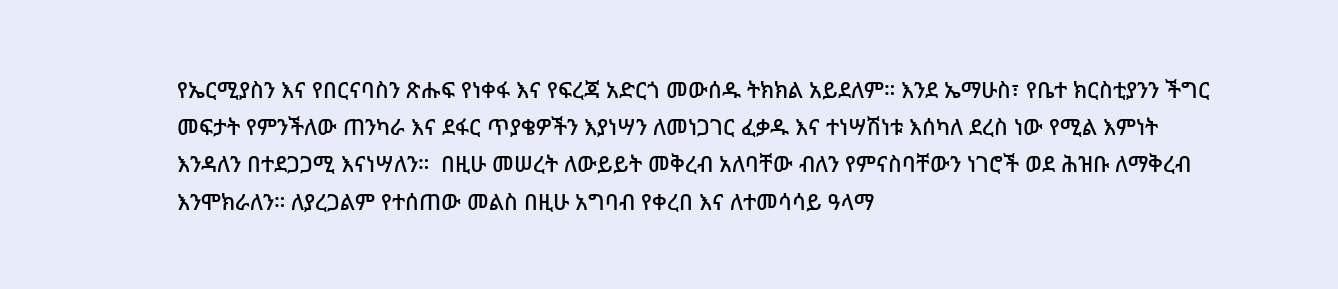የኤርሚያስን እና የበርናባስን ጽሑፍ የነቀፋ እና የፍረጃ አድርጎ መውሰዱ ትክክል አይደለም። እንደ ኤማሁስ፣ የቤተ ክርስቲያንን ችግር መፍታት የምንችለው ጠንካራ እና ደፋር ጥያቄዎችን እያነሣን ለመነጋገር ፈቃዱ እና ተነሣሽነቱ እሰካለ ደረስ ነው የሚል እምነት እንዳለን በተደጋጋሚ እናነሣለን።  በዚሁ መሠረት ለውይይት መቅረብ አለባቸው ብለን የምናስባቸውን ነገሮች ወደ ሕዝቡ ለማቅረብ እንሞክራለን። ለያረጋልም የተሰጠው መልስ በዚሁ አግባብ የቀረበ እና ለተመሳሳይ ዓላማ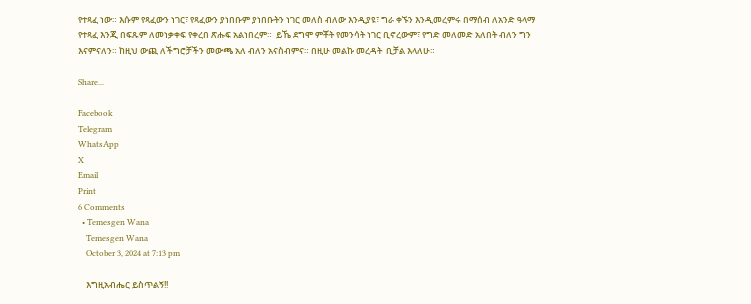የተጻፈ ነው። እሱም የጻፈውን ነገር፣ የጻፈውን ያነበቡም ያነበቡትን ነገር መለስ ብለው እንዲያዩ፣ ግራ ቀኙን እንዲመረምሩ በማሰብ ለአንድ ዓላማ የተጻፈ እንጂ በፍጹም ለመነቃቀፍ የቀረበ ጽሑፍ አልነበረም።  ይኼ ደግሞ ምቾት የመንሳት ነገር ቢኖረውም፣ የግድ መለመድ አለበት ብለን ግን እናምናለን። ከዚህ ውጪ ለችግሮቻችን መውጫ አለ ብለን አናስብምና። በዚሁ መልኩ መረዳት  ቢቻል እላለሁ።

Share...

Facebook
Telegram
WhatsApp
X
Email
Print
6 Comments
  • Temesgen Wana
    Temesgen Wana
    October 3, 2024 at 7:13 pm

    እግዚአብሔር ይስጥልኝ!!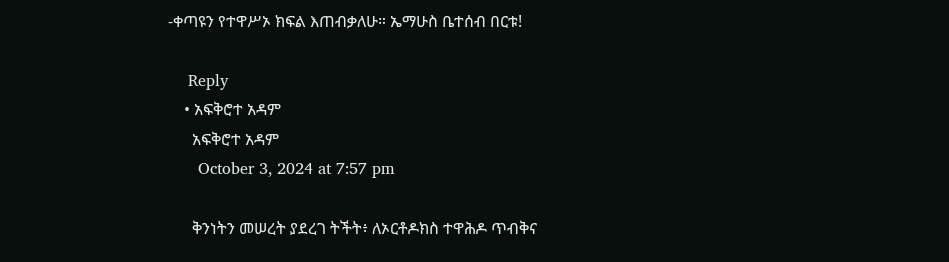-ቀጣዩን የተዋሥኦ ክፍል እጠብቃለሁ። ኤማሁስ ቤተሰብ በርቱ!

    Reply
    • አፍቅሮተ አዳም
      አፍቅሮተ አዳም
      October 3, 2024 at 7:57 pm

      ቅንነትን መሠረት ያደረገ ትችት፥ ለኦርቶዶክስ ተዋሕዶ ጥብቅና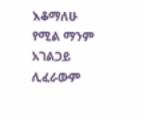እቆማለሁ የሚል ማንም አገልጋይ ሊፈራውም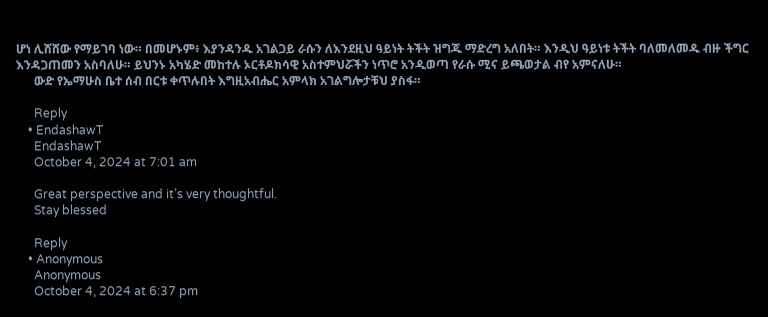ሆነ ሊሸሸው የማይገባ ነው። በመሆኑም፥ እያንዳንዱ አገልጋይ ራሱን ለእንደዚህ ዓይነት ትችት ዝግጁ ማድረግ አለበት። እንዲህ ዓይነቱ ትችት ባለመለመዱ ብዙ ችግር እንዳጋጠመን አስባለሁ። ይህንኑ አካሄድ መከተሉ ኦርቶዶክሳዊ አስተምህሯችን ነጥሮ አንዲወጣ የራሱ ሚና ይጫወታል ብየ አምናለሁ።
      ውድ የኤማሁስ ቤተ ሰብ በርቱ ቀጥሉበት እግዚአብሔር አምላክ አገልግሎታቹህ ያስፋ።

      Reply
    • EndashawT
      EndashawT
      October 4, 2024 at 7:01 am

      Great perspective and it’s very thoughtful.
      Stay blessed

      Reply
    • Anonymous
      Anonymous
      October 4, 2024 at 6:37 pm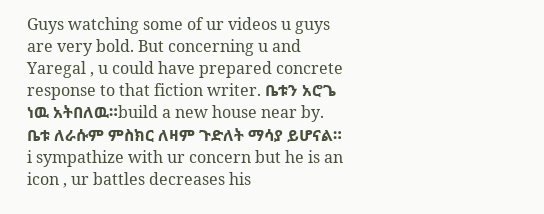Guys watching some of ur videos u guys are very bold. But concerning u and Yaregal , u could have prepared concrete response to that fiction writer. ቤቱን አሮጌ ነዉ አትበለዉ።build a new house near by. ቤቱ ለራሱም ምስክር ለዛም ጉድለት ማሳያ ይሆናል። i sympathize with ur concern but he is an icon , ur battles decreases his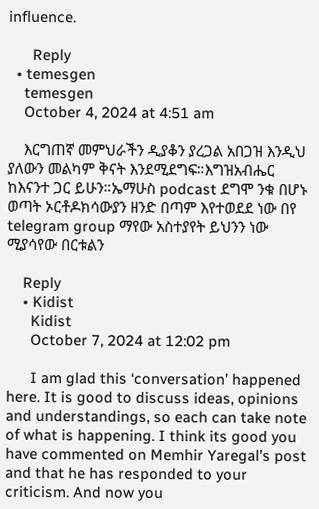influence.

      Reply
  • temesgen
    temesgen
    October 4, 2024 at 4:51 am

    እርግጠኛ መምህራችን ዲያቆን ያረጋል አበጋዝ እንዲህ ያለውን መልካም ቅናት እንደሚደግፍ።እግዝአብሔር ከእናንተ ጋር ይሁን።ኤማሁስ podcast ደግሞ ንቁ በሆኑ ወጣት ኦርቶዶክሳውያን ዘንድ በጣም እየተወደደ ነው በየ telegram group ማየው አስተያየት ይህንን ነው ሚያሳየው በርቱልን

    Reply
    • Kidist
      Kidist
      October 7, 2024 at 12:02 pm

      I am glad this ‘conversation’ happened here. It is good to discuss ideas, opinions and understandings, so each can take note of what is happening. I think its good you have commented on Memhir Yaregal’s post and that he has responded to your criticism. And now you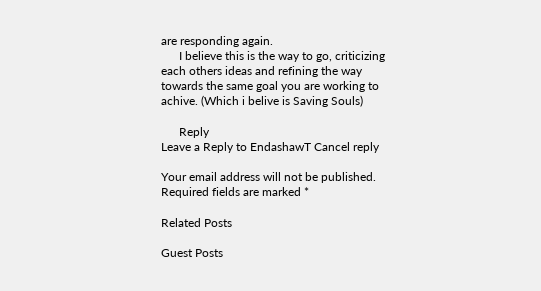are responding again.
      I believe this is the way to go, criticizing each others ideas and refining the way towards the same goal you are working to achive. (Which i belive is Saving Souls)

      Reply
Leave a Reply to EndashawT Cancel reply

Your email address will not be published. Required fields are marked *

Related Posts

Guest Posts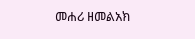መሐሪ ዘመልአክ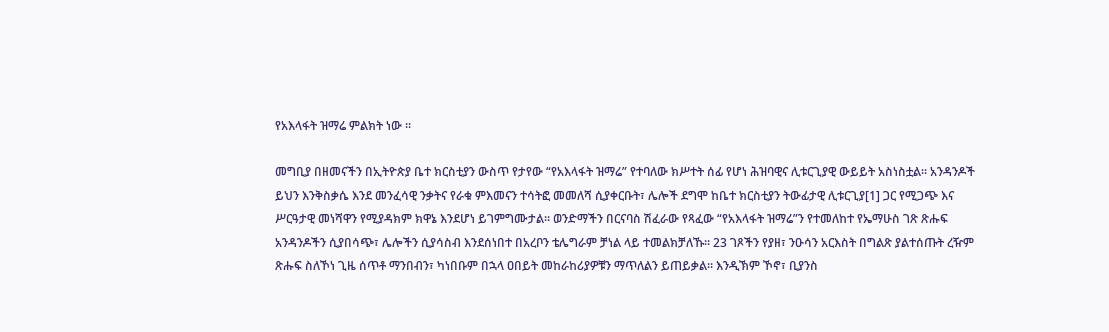የአእላፋት ዝማሬ ምልክት ነው ።

መግቢያ በዘመናችን በኢትዮጵያ ቤተ ክርስቲያን ውስጥ የታየው “የአእላፋት ዝማሬ” የተባለው ክሥተት ሰፊ የሆነ ሕዝባዊና ሊቱርጊያዊ ውይይት አስነስቷል። አንዳንዶች ይህን እንቅስቃሴ እንደ መንፈሳዊ ንቃትና የራቁ ምእመናን ተሳትፎ መመለሻ ሲያቀርቡት፣ ሌሎች ደግሞ ከቤተ ክርስቲያን ትውፊታዊ ሊቱርጊያ[1] ጋር የሚጋጭ እና ሥርዓታዊ መነሻዋን የሚያዳክም ክዋኔ እንደሆነ ይገምግሙታል። ወንድማችን በርናባስ ሽፈራው የጻፈው “የአእላፋት ዝማሬ”ን የተመለከተ የኤማሁስ ገጽ ጽሑፍ አንዳንዶችን ሲያበሳጭ፣ ሌሎችን ሲያሳስብ እንደሰነበተ በአረቦን ቴሌግራም ቻነል ላይ ተመልክቻለኹ። 23 ገጾችን የያዘ፣ ንዑሳን አርእስት በግልጽ ያልተሰጡት ረዥም ጽሑፍ ስለኾነ ጊዜ ሰጥቶ ማንበብን፣ ካነበቡም በኋላ ዐበይት መከራከሪያዎቹን ማጥለልን ይጠይቃል። እንዲኽም ኾኖ፣ ቢያንስ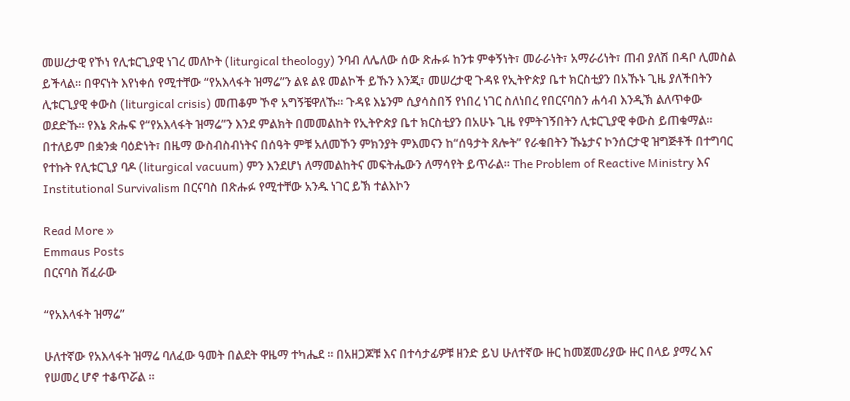መሠረታዊ የኾነ የሊቱርጊያዊ ነገረ መለኮት (liturgical theology) ንባብ ለሌለው ሰው ጽሑፉ ከንቱ ምቀኝነት፣ መራራነት፣ አማራሪነት፣ ጠብ ያለሽ በዳቦ ሊመስል ይችላል። በዋናነት እየነቀሰ የሚተቸው “የአእላፋት ዝማሬ”ን ልዩ ልዩ መልኮች ይኹን እንጂ፣ መሠረታዊ ጉዳዩ የኢትዮጵያ ቤተ ክርስቲያን በአኹኑ ጊዜ ያለችበትን ሊቱርጊያዊ ቀውስ (liturgical crisis) መጠቆም ኾኖ አግኝቼዋለኹ። ጉዳዩ እኔንም ሲያሳስበኝ የነበረ ነገር ስለነበረ የበርናባስን ሐሳብ እንዲኽ ልለጥቀው ወደድኹ። የእኔ ጽሑፍ የ“የአእላፋት ዝማሬ”ን እንደ ምልክት በመመልከት የኢትዮጵያ ቤተ ክርስቲያን በአሁኑ ጊዜ የምትገኝበትን ሊቱርጊያዊ ቀውስ ይጠቁማል። በተለይም በቋንቋ ባዕድነት፣ በዜማ ውስብስብነትና በሰዓት ምቹ አለመኾን ምክንያት ምእመናን ከ“ሰዓታት ጸሎት” የራቁበትን ኹኔታና ኮንሰርታዊ ዝግጅቶች በተግባር የተኩት የሊቱርጊያ ባዶ (liturgical vacuum) ምን እንደሆነ ለማመልከትና መፍትሔውን ለማሳየት ይጥራል። The Problem of Reactive Ministry እና Institutional Survivalism በርናባስ በጽሑፉ የሚተቸው አንዱ ነገር ይኽ ተልእኮን

Read More »
Emmaus Posts
በርናባስ ሽፈራው

“የአእላፋት ዝማሬ”

ሁለተኛው የአእላፋት ዝማሬ ባለፈው ዓመት በልደት ዋዜማ ተካሔደ ። በአዘጋጆቹ እና በተሳታፊዎቹ ዘንድ ይህ ሁለተኛው ዙር ከመጀመሪያው ዙር በላይ ያማረ እና የሠመረ ሆኖ ተቆጥሯል ።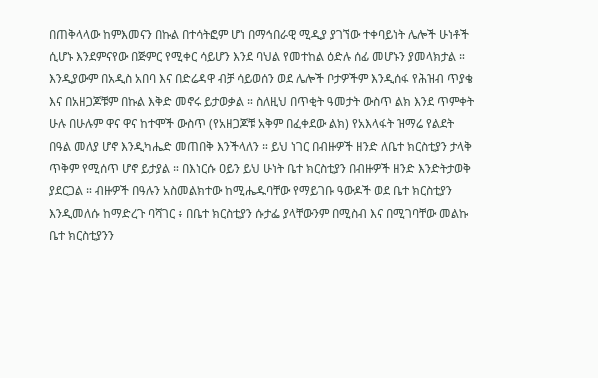በጠቅላላው ከምእመናን በኩል በተሳትፎም ሆነ በማኅበራዊ ሚዲያ ያገኘው ተቀባይነት ሌሎች ሁነቶች ሲሆኑ እንደምናየው በጅምር የሚቀር ሳይሆን እንደ ባህል የመተከል ዕድሉ ሰፊ መሆኑን ያመላክታል ። እንዲያውም በአዲስ አበባ እና በድሬዳዋ ብቻ ሳይወሰን ወደ ሌሎች ቦታዎችም እንዲሰፋ የሕዝብ ጥያቄ እና በአዘጋጆቹም በኩል እቅድ መኖሩ ይታወቃል ። ስለዚህ በጥቂት ዓመታት ውስጥ ልክ እንደ ጥምቀት ሁሉ በሁሉም ዋና ዋና ከተሞች ውስጥ (የአዘጋጆቹ አቅም በፈቀደው ልክ) የአእላፋት ዝማሬ የልደት በዓል መለያ ሆኖ እንዲካሔድ መጠበቅ እንችላለን ። ይህ ነገር በብዙዎች ዘንድ ለቤተ ክርስቲያን ታላቅ ጥቅም የሚሰጥ ሆኖ ይታያል ። በእነርሱ ዐይን ይህ ሁነት ቤተ ክርስቲያን በብዙዎች ዘንድ እንድትታወቅ ያደርጋል ። ብዙዎች በዓሉን አስመልክተው ከሚሔዱባቸው የማይገቡ ዓውዶች ወደ ቤተ ክርስቲያን እንዲመለሱ ከማድረጉ ባሻገር ፥ በቤተ ክርስቲያን ሱታፌ ያላቸውንም በሚስብ እና በሚገባቸው መልኩ ቤተ ክርስቲያንን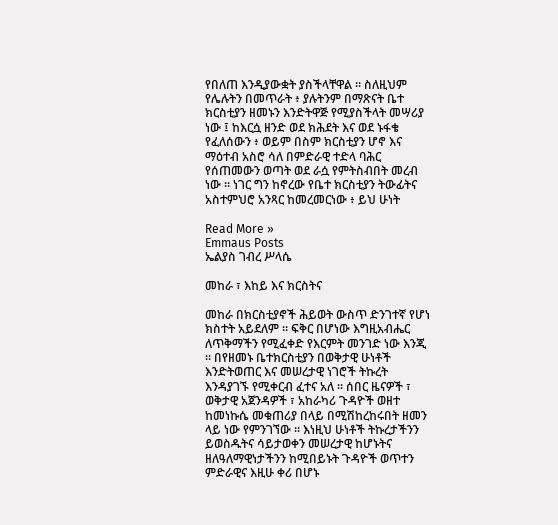የበለጠ እንዲያውቋት ያስችላቸዋል ። ስለዚህም የሌሉትን በመጥራት ፥ ያሉትንም በማጽናት ቤተ ክርስቲያን ዘመኑን እንድትዋጅ የሚያስችላት መሣሪያ ነው ፤ ከእርሷ ዘንድ ወደ ክሕደት እና ወደ ኑፋቄ የፈለሰውን ፥ ወይም በስም ክርስቲያን ሆኖ እና ማዕተብ አስሮ ሳለ በምድራዊ ተድላ ባሕር የሰጠመውን ወጣት ወደ ራሷ የምትስብበት መረብ ነው ። ነገር ግን ከኖረው የቤተ ክርስቲያን ትውፊትና አስተምህሮ አንጻር ከመረመርነው ፥ ይህ ሁነት

Read More »
Emmaus Posts
ኤልያስ ገብረ ሥላሴ

መከራ ፣ እከይ እና ክርስትና

መከራ በክርስቲያኖች ሕይወት ውስጥ ድንገተኛ የሆነ ክስተት አይደለም ። ፍቅር በሆነው እግዚአብሔር ለጥቅማችን የሚፈቀድ የእርምት መንገድ ነው እንጂ ። በየዘመኑ ቤተክርስቲያን በወቅታዊ ሁነቶች እንድትወጠር እና መሠረታዊ ነገሮች ትኩረት እንዳያገኙ የሚቀርብ ፈተና አለ ። ሰበር ዜናዎች ፣ ወቅታዊ አጀንዳዎች ፣ አከራካሪ ጉዳዮች ወዘተ ከመነኩሴ መቁጠሪያ በላይ በሚሽከረከሩበት ዘመን ላይ ነው የምንገኘው ። እነዚህ ሁነቶች ትኩረታችንን ይወስዱትና ሳይታወቀን መሠረታዊ ከሆኑትና ዘለዓለማዊነታችንን ከሚበይኑት ጉዳዮች ወጥተን ምድራዊና እዚሁ ቀሪ በሆኑ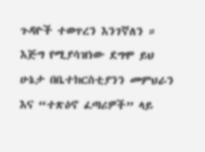ጉዳዮች ተወጥረን እንገኛለን ። እጅግ የሚያሳዝነው ደግሞ ይህ ሁኔታ በቤተክርስቲያንን መምህራን እና “ተጽዕኖ ፈጣሪዎች” ላይ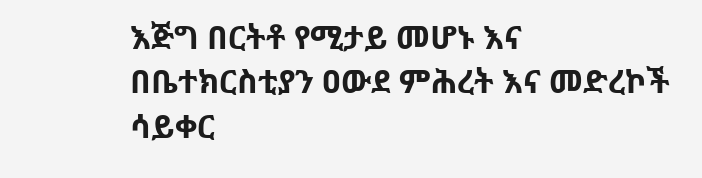እጅግ በርትቶ የሚታይ መሆኑ እና በቤተክርስቲያን ዐውደ ምሕረት እና መድረኮች ሳይቀር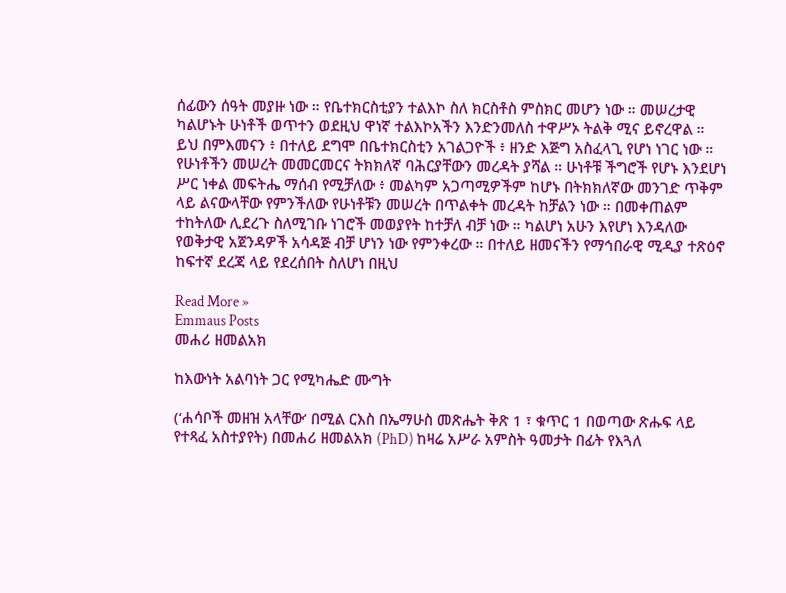ሰፊውን ሰዓት መያዙ ነው ። የቤተክርስቲያን ተልእኮ ስለ ክርስቶስ ምስክር መሆን ነው ። መሠረታዊ ካልሆኑት ሁነቶች ወጥተን ወደዚህ ዋነኛ ተልእኮአችን እንድንመለስ ተዋሥኦ ትልቅ ሚና ይኖረዋል ። ይህ በምእመናን ፥ በተለይ ደግሞ በቤተክርስቲን አገልጋዮች ፥ ዘንድ እጅግ አስፈላጊ የሆነ ነገር ነው ። የሁነቶችን መሠረት መመርመርና ትክክለኛ ባሕርያቸውን መረዳት ያሻል ። ሁነቶቹ ችግሮች የሆኑ እንደሆነ ሥር ነቀል መፍትሔ ማሰብ የሚቻለው ፥ መልካም አጋጣሚዎችም ከሆኑ በትክክለኛው መንገድ ጥቅም ላይ ልናውላቸው የምንችለው የሁነቶቹን መሠረት በጥልቀት መረዳት ከቻልን ነው ። በመቀጠልም ተከትለው ሊደረጉ ስለሚገቡ ነገሮች መወያየት ከተቻለ ብቻ ነው ። ካልሆነ አሁን እየሆነ እንዳለው የወቅታዊ አጀንዳዎች አሳዳጅ ብቻ ሆነን ነው የምንቀረው ። በተለይ ዘመናችን የማኅበራዊ ሚዲያ ተጽዕኖ ከፍተኛ ደረጃ ላይ የደረሰበት ስለሆነ በዚህ

Read More »
Emmaus Posts
መሐሪ ዘመልአክ

ከእውነት አልባነት ጋር የሚካሔድ ሙግት

(‘ሐሳቦች መዘዝ አላቸው’ በሚል ርእስ በኤማሁስ መጽሔት ቅጽ 1 ፣ ቁጥር 1 በወጣው ጽሑፍ ላይ የተጻፈ አስተያየት) በመሐሪ ዘመልአክ (PhD) ከዛሬ አሥራ አምስት ዓመታት በፊት የእጓለ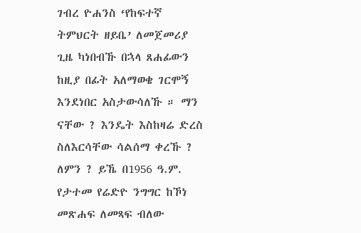ገብረ ዮሐንስ ‘የከፍተኛ ትምህርት ዘይቤ’ ለመጀመሪያ ጊዜ ካነበብኹ በኋላ ጸሐፊውን ከዚያ በፊት አለማወቄ ገርሞኝ እንደነበር አስታውሳለኹ ። ማን ናቸው ? እንዴት እስከዛሬ ድረስ ስለእርሳቸው ሳልሰማ ቀረኹ ? ለምን ? ይኼ በ1956 ዓ.ም. የታተመ የሬድዮ ንግግር ከኾነ መጽሐፍ ለመጻፍ ብለው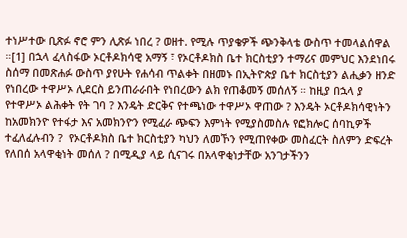ተነሥተው ቢጽፉ ኖሮ ምን ሊጽፉ ነበረ ? ወዘተ. የሚሉ ጥያቄዎች ጭንቅላቴ ውስጥ ተመላልሰዋል ።[1] በኋላ ፈላስፋው ኦርቶዶክሳዊ አማኝ ፣ የኦርቶዶክስ ቤተ ክርስቲያን ተማሪና መምህር እንደነበሩ ስሰማ በመጽሐፉ ውስጥ ያየሁት የሐሳብ ጥልቀት በዘመኑ በኢትዮጵያ ቤተ ክርስቲያን ልሒቃን ዘንድ የነበረው ተዋሥኦ ሊደርስ ይንጠራራበት የነበረውን ልክ የጠቆመኝ መሰለኝ ። ከዚያ በኋላ ያ የተዋሥኦ ልሕቀት የት ገባ ? እንዴት ድርቅና የተጫነው ተዋሥኦ ዋጠው ? እንዴት ኦርቶዶክሳዊነትን ከአመክንዮ የተፋታ እና አመክንዮን የሚፈራ ጭፍን እምነት የሚያስመስሉ የፎክሎር ሰባኪዎች ተፈለፈሉብን ?  የኦርቶዶክስ ቤተ ክርስቲያን ካህን ለመኾን የሚጠየቀው መስፈርት ስለምን ድፍረት የለበሰ አላዋቂነት መሰለ ? በሚዲያ ላይ ሲናገሩ በአላዋቂነታቸው አንገታችንን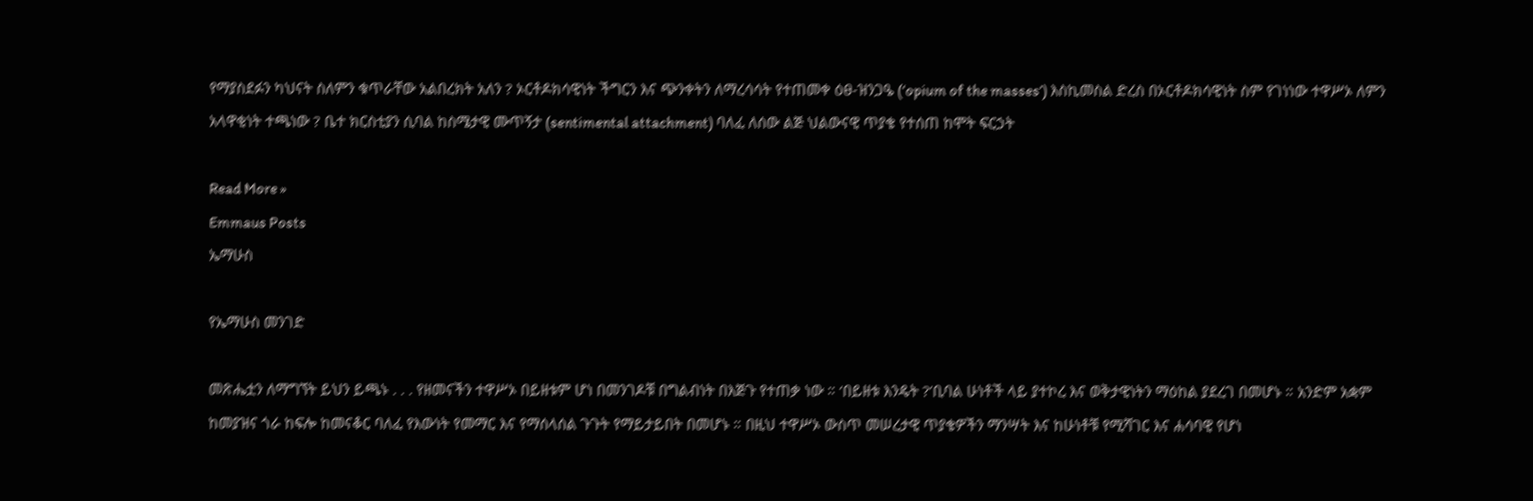የማያስደፉን ካህናት ስለምን ቁጥራቸው አልበረክት አለን ? ኦርቶዶክሳዊነት ችግርን እና ጭንቀትን ለማረሳሳት የተጠመቀ ዕፀ-ዝንጋዔ (‘opium of the masses’) እስኪመስል ድረስ በኦርቶዶክሳዊነት ስም የገነነው ተዋሥኦ ለምን አላዋቂነት ተጫነው ? ቤተ ክርስቲያን ሲባል ከስሜታዊ ሙጥኝታ (sentimental attachment) ባለፈ ለሰው ልጅ ህልውናዊ ጥያቄ የተሰጠ ከሞት ፍርኃት

Read More »
Emmaus Posts
ኤማሁስ

የኤማሁስ መንገድ

መጽሔቷን ለማግኘት ይህን ይጫኑ . . . የዘመናችን ተዋሥኦ በይዘቱም ሆነ በመንገዶቹ በግልብነት በእጅጉ የተጠቃ ነው ። ‘በይዘቱ እንዴት ?’ቢባል ሁነቶች ላይ ያተኮረ እና ወቅታዊነትን ማዕከል ያደረገ በመሆኑ ። አንድም አቋም ከመያዝና ጎራ ከፍሎ ከመናቆር ባለፈ የእውነት የመማር እና የማሰላሰል ጉጉት የማይታይበት በመሆኑ ። በዚህ ተዋሥኦ ውስጥ መሠረታዊ ጥያቄዎችን ማንሣት እና ከሁነቶቹ የሚሻገር እና ሐሳባዊ የሆነ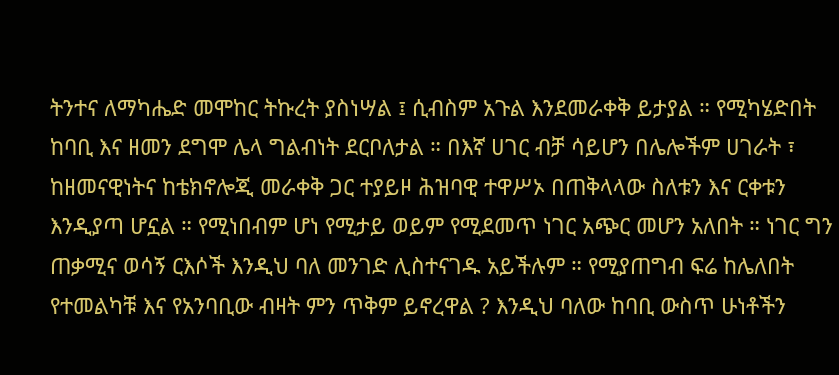ትንተና ለማካሔድ መሞከር ትኩረት ያስነሣል ፤ ሲብስም አጉል እንደመራቀቅ ይታያል ። የሚካሄድበት ከባቢ እና ዘመን ደግሞ ሌላ ግልብነት ደርቦለታል ። በእኛ ሀገር ብቻ ሳይሆን በሌሎችም ሀገራት ፣ ከዘመናዊነትና ከቴክኖሎጂ መራቀቅ ጋር ተያይዞ ሕዝባዊ ተዋሥኦ በጠቅላላው ስለቱን እና ርቀቱን እንዲያጣ ሆኗል ። የሚነበብም ሆነ የሚታይ ወይም የሚደመጥ ነገር አጭር መሆን አለበት ። ነገር ግን ጠቃሚና ወሳኝ ርእሶች እንዲህ ባለ መንገድ ሊስተናገዱ አይችሉም ። የሚያጠግብ ፍሬ ከሌለበት የተመልካቹ እና የአንባቢው ብዛት ምን ጥቅም ይኖረዋል ? እንዲህ ባለው ከባቢ ውስጥ ሁነቶችን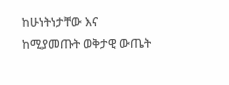ከሁነትነታቸው እና ከሚያመጡት ወቅታዊ ውጤት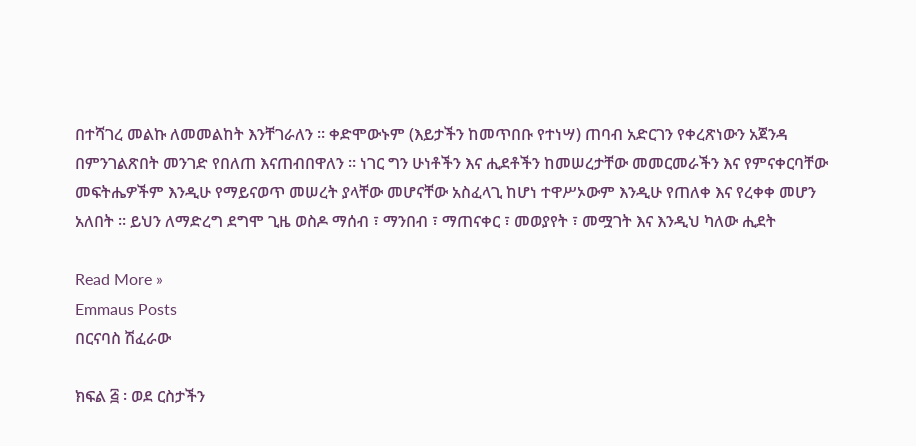በተሻገረ መልኩ ለመመልከት እንቸገራለን ። ቀድሞውኑም (እይታችን ከመጥበቡ የተነሣ) ጠባብ አድርገን የቀረጽነውን አጀንዳ በምንገልጽበት መንገድ የበለጠ እናጠብበዋለን ። ነገር ግን ሁነቶችን እና ሒደቶችን ከመሠረታቸው መመርመራችን እና የምናቀርባቸው መፍትሔዎችም እንዲሁ የማይናወጥ መሠረት ያላቸው መሆናቸው አስፈላጊ ከሆነ ተዋሥኦውም እንዲሁ የጠለቀ እና የረቀቀ መሆን አለበት ። ይህን ለማድረግ ደግሞ ጊዜ ወስዶ ማሰብ ፣ ማንበብ ፣ ማጠናቀር ፣ መወያየት ፣ መሟገት እና እንዲህ ካለው ሒደት

Read More »
Emmaus Posts
በርናባስ ሽፈራው

ክፍል ፭ ፡ ወደ ርስታችን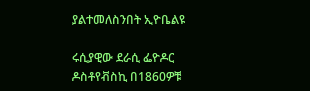ያልተመለስንበት ኢዮቤልዩ

ሩሲያዊው ደራሲ ፌዮዶር ዶስቶየቭስኪ በ1860ዎቹ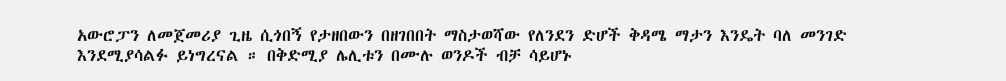አውሮፓን ለመጀመሪያ ጊዜ ሲጎበኝ የታዘበውን በዘገበበት ማስታወሻው የለንደን ድሆች ቅዳሜ ማታን እንዴት ባለ መንገድ እንደሚያሳልፉ ይነግረናል ። በቅድሚያ ሌሊቱን በሙሉ ወንዶች ብቻ ሳይሆኑ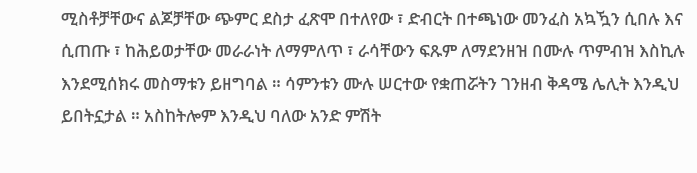ሚስቶቻቸውና ልጆቻቸው ጭምር ደስታ ፈጽሞ በተለየው ፣ ድብርት በተጫነው መንፈስ አኳዃን ሲበሉ እና ሲጠጡ ፣ ከሕይወታቸው መራራነት ለማምለጥ ፣ ራሳቸውን ፍጹም ለማደንዘዝ በሙሉ ጥምብዝ እስኪሉ እንደሚሰክሩ መስማቱን ይዘግባል ። ሳምንቱን ሙሉ ሠርተው የቋጠሯትን ገንዘብ ቅዳሜ ሌሊት እንዲህ ይበትኗታል ። አስከትሎም እንዲህ ባለው አንድ ምሽት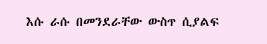እሱ ራሱ በመንደራቸው ውስጥ ሲያልፍ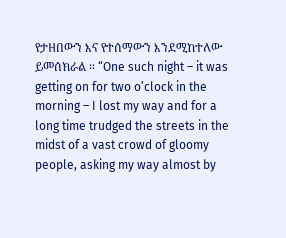የታዘበውን እና የተሰማውን እንደሚከተለው ይመሰክራል ። “One such night – it was getting on for two o’clock in the morning – I lost my way and for a long time trudged the streets in the midst of a vast crowd of gloomy people, asking my way almost by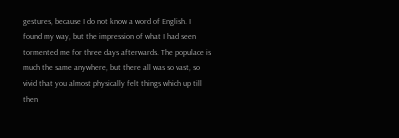gestures, because I do not know a word of English. I found my way, but the impression of what I had seen tormented me for three days afterwards. The populace is much the same anywhere, but there all was so vast, so vivid that you almost physically felt things which up till then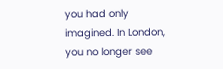you had only imagined. In London, you no longer see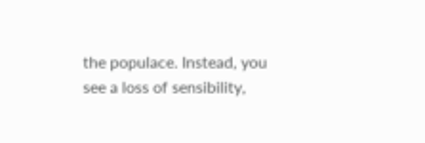the populace. Instead, you see a loss of sensibility,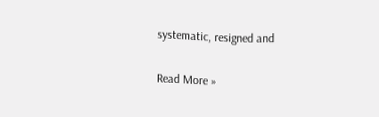systematic, resigned and

Read More »